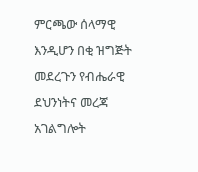ምርጫው ሰላማዊ እንዲሆን በቂ ዝግጅት መደረጉን የብሔራዊ ደህንነትና መረጃ አገልግሎት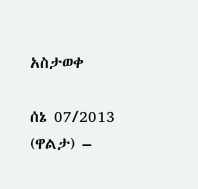አስታወቀ

ሰኔ 07/2013 (ዋልታ) –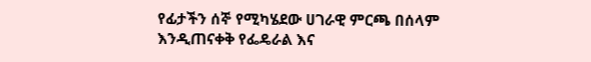የፊታችን ሰኞ የሚካሄደው ሀገራዊ ምርጫ በሰላም እንዲጠናቀቅ የፌዴራል እና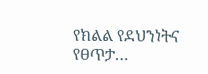የክልል የደህንነትና የፀጥታ…